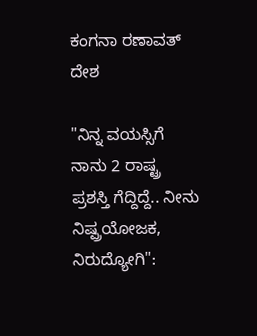ಕಂಗನಾ ರಣಾವತ್
ದೇಶ

"ನಿನ್ನ ವಯಸ್ಸಿಗೆ ನಾನು 2 ರಾಷ್ಟ್ರ ಪ್ರಶಸ್ತಿ ಗೆದ್ದಿದ್ದೆ.. ನೀನು ನಿಷ್ಪ್ರಯೋಜಕ, ನಿರುದ್ಯೋಗಿ":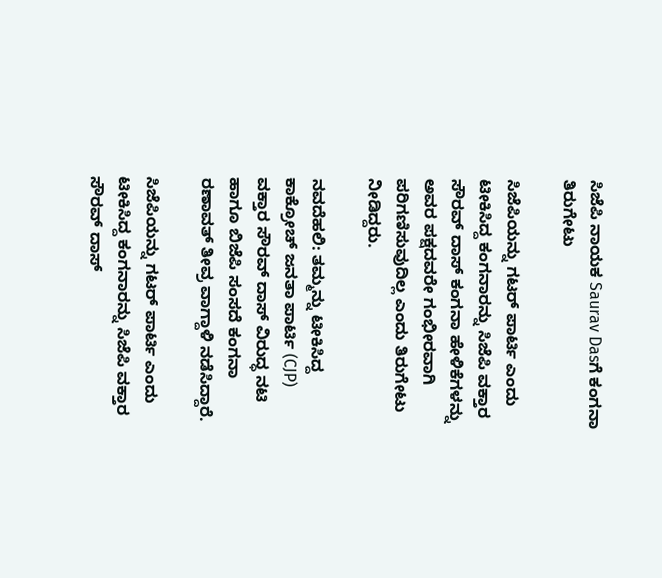ಸಿಜೆಪಿ ನಾಯಕ Saurav Dasಗೆ ಕಂಗನಾ ತಿರುಗೇಟು

ಸಿಜೆಪಿಯನ್ನು ಗಟರ್ ಪಾರ್ಟಿ ಎಂದು ಟೀಕಿಸಿದ್ದ ಕಂಗನಾರನ್ನು ಸಿಜೆಪಿ ವಕ್ತಾರ ಸೌರವ್ ದಾಸ್ ಕಂಗನಾ ಹೇಳಿಕೆಗಳನ್ನು ಅವರ ಪಕ್ಷದವರೇ ಗಂಭೀರವಾಗಿ ಪರಿಗಣಿಸುವುದಿಲ್ಲ ಎಂದು ತಿರುಗೇಟು ನೀಡಿದ್ದರು.

ನವದೆಹಲಿ: ತಮ್ಮನ್ನು ಟೀಕಿಸಿದ್ದ ಕಾಕ್ರೋಚ್ ಜನತಾ ಪಾರ್ಟಿ (CJP) ವಕ್ತಾರ ಸೌರವ್ ದಾಸ್ ವಿರುದ್ಧ ನಟಿ ಹಾಗೂ ಬಿಜೆಪಿ ಸಂಸದೆ ಕಂಗನಾ ರಣಾವತ್ ತೀವ್ರ ವಾಗ್ದಾಳಿ ನಡೆಸಿದ್ದಾರೆ.

ಸಿಜೆಪಿಯನ್ನು ಗಟರ್ ಪಾರ್ಟಿ ಎಂದು ಟೀಕಿಸಿದ್ದ ಕಂಗನಾರನ್ನು ಸಿಜೆಪಿ ವಕ್ತಾರ ಸೌರವ್ ದಾಸ್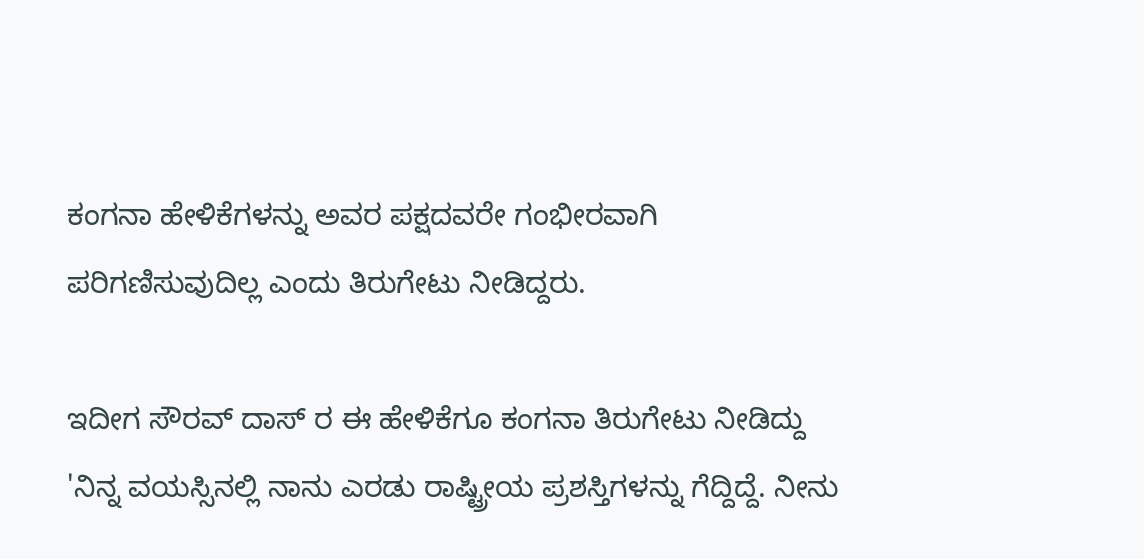ಕಂಗನಾ ಹೇಳಿಕೆಗಳನ್ನು ಅವರ ಪಕ್ಷದವರೇ ಗಂಭೀರವಾಗಿ ಪರಿಗಣಿಸುವುದಿಲ್ಲ ಎಂದು ತಿರುಗೇಟು ನೀಡಿದ್ದರು.

ಇದೀಗ ಸೌರವ್ ದಾಸ್ ರ ಈ ಹೇಳಿಕೆಗೂ ಕಂಗನಾ ತಿರುಗೇಟು ನೀಡಿದ್ದು 'ನಿನ್ನ ವಯಸ್ಸಿನಲ್ಲಿ ನಾನು ಎರಡು ರಾಷ್ಟ್ರೀಯ ಪ್ರಶಸ್ತಿಗಳನ್ನು ಗೆದ್ದಿದ್ದೆ. ನೀನು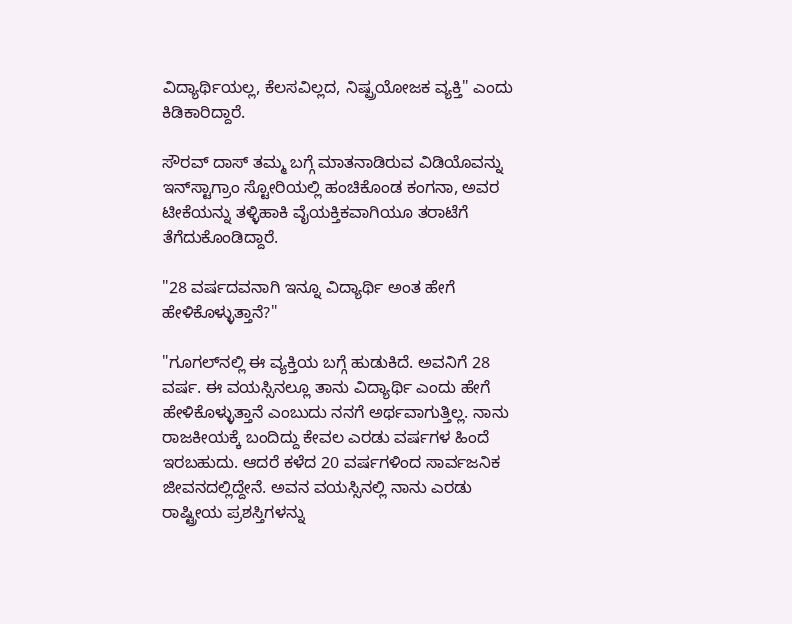ವಿದ್ಯಾರ್ಥಿಯಲ್ಲ, ಕೆಲಸವಿಲ್ಲದ, ನಿಷ್ಪ್ರಯೋಜಕ ವ್ಯಕ್ತಿ" ಎಂದು ಕಿಡಿಕಾರಿದ್ದಾರೆ.

ಸೌರವ್ ದಾಸ್ ತಮ್ಮ ಬಗ್ಗೆ ಮಾತನಾಡಿರುವ ವಿಡಿಯೊವನ್ನು ಇನ್‌ಸ್ಟಾಗ್ರಾಂ ಸ್ಟೋರಿಯಲ್ಲಿ ಹಂಚಿಕೊಂಡ ಕಂಗನಾ, ಅವರ ಟೀಕೆಯನ್ನು ತಳ್ಳಿಹಾಕಿ ವೈಯಕ್ತಿಕವಾಗಿಯೂ ತರಾಟೆಗೆ ತೆಗೆದುಕೊಂಡಿದ್ದಾರೆ.

"28 ವರ್ಷದವನಾಗಿ ಇನ್ನೂ ವಿದ್ಯಾರ್ಥಿ ಅಂತ ಹೇಗೆ ಹೇಳಿಕೊಳ್ಳುತ್ತಾನೆ?"

"ಗೂಗಲ್‌ನಲ್ಲಿ ಈ ವ್ಯಕ್ತಿಯ ಬಗ್ಗೆ ಹುಡುಕಿದೆ. ಅವನಿಗೆ 28 ವರ್ಷ. ಈ ವಯಸ್ಸಿನಲ್ಲೂ ತಾನು ವಿದ್ಯಾರ್ಥಿ ಎಂದು ಹೇಗೆ ಹೇಳಿಕೊಳ್ಳುತ್ತಾನೆ ಎಂಬುದು ನನಗೆ ಅರ್ಥವಾಗುತ್ತಿಲ್ಲ. ನಾನು ರಾಜಕೀಯಕ್ಕೆ ಬಂದಿದ್ದು ಕೇವಲ ಎರಡು ವರ್ಷಗಳ ಹಿಂದೆ ಇರಬಹುದು. ಆದರೆ ಕಳೆದ 20 ವರ್ಷಗಳಿಂದ ಸಾರ್ವಜನಿಕ ಜೀವನದಲ್ಲಿದ್ದೇನೆ. ಅವನ ವಯಸ್ಸಿನಲ್ಲಿ ನಾನು ಎರಡು ರಾಷ್ಟ್ರೀಯ ಪ್ರಶಸ್ತಿಗಳನ್ನು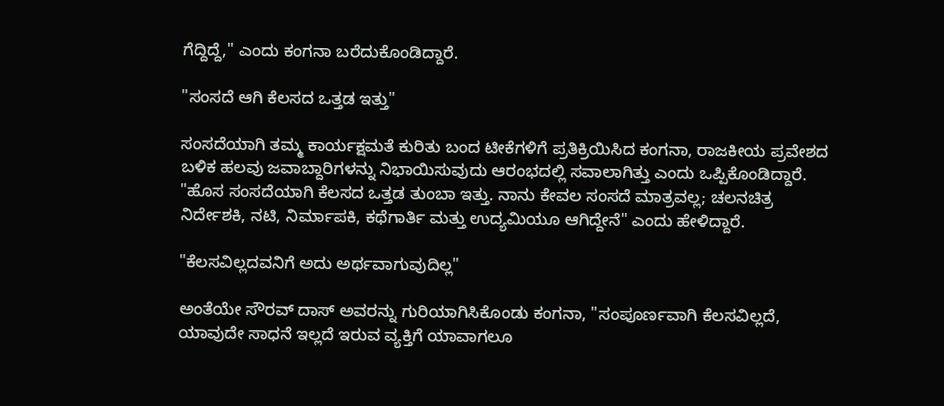ಗೆದ್ದಿದ್ದೆ," ಎಂದು ಕಂಗನಾ ಬರೆದುಕೊಂಡಿದ್ದಾರೆ.

"ಸಂಸದೆ ಆಗಿ ಕೆಲಸದ ಒತ್ತಡ ಇತ್ತು"

ಸಂಸದೆಯಾಗಿ ತಮ್ಮ ಕಾರ್ಯಕ್ಷಮತೆ ಕುರಿತು ಬಂದ ಟೀಕೆಗಳಿಗೆ ಪ್ರತಿಕ್ರಿಯಿಸಿದ ಕಂಗನಾ, ರಾಜಕೀಯ ಪ್ರವೇಶದ ಬಳಿಕ ಹಲವು ಜವಾಬ್ದಾರಿಗಳನ್ನು ನಿಭಾಯಿಸುವುದು ಆರಂಭದಲ್ಲಿ ಸವಾಲಾಗಿತ್ತು ಎಂದು ಒಪ್ಪಿಕೊಂಡಿದ್ದಾರೆ. "ಹೊಸ ಸಂಸದೆಯಾಗಿ ಕೆಲಸದ ಒತ್ತಡ ತುಂಬಾ ಇತ್ತು. ನಾನು ಕೇವಲ ಸಂಸದೆ ಮಾತ್ರವಲ್ಲ; ಚಲನಚಿತ್ರ ನಿರ್ದೇಶಕಿ, ನಟಿ, ನಿರ್ಮಾಪಕಿ, ಕಥೆಗಾರ್ತಿ ಮತ್ತು ಉದ್ಯಮಿಯೂ ಆಗಿದ್ದೇನೆ" ಎಂದು ಹೇಳಿದ್ದಾರೆ.

"ಕೆಲಸವಿಲ್ಲದವನಿಗೆ ಅದು ಅರ್ಥವಾಗುವುದಿಲ್ಲ"

ಅಂತೆಯೇ ಸೌರವ್ ದಾಸ್ ಅವರನ್ನು ಗುರಿಯಾಗಿಸಿಕೊಂಡು ಕಂಗನಾ, "ಸಂಪೂರ್ಣವಾಗಿ ಕೆಲಸವಿಲ್ಲದೆ, ಯಾವುದೇ ಸಾಧನೆ ಇಲ್ಲದೆ ಇರುವ ವ್ಯಕ್ತಿಗೆ ಯಾವಾಗಲೂ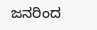ಜನರಿಂದ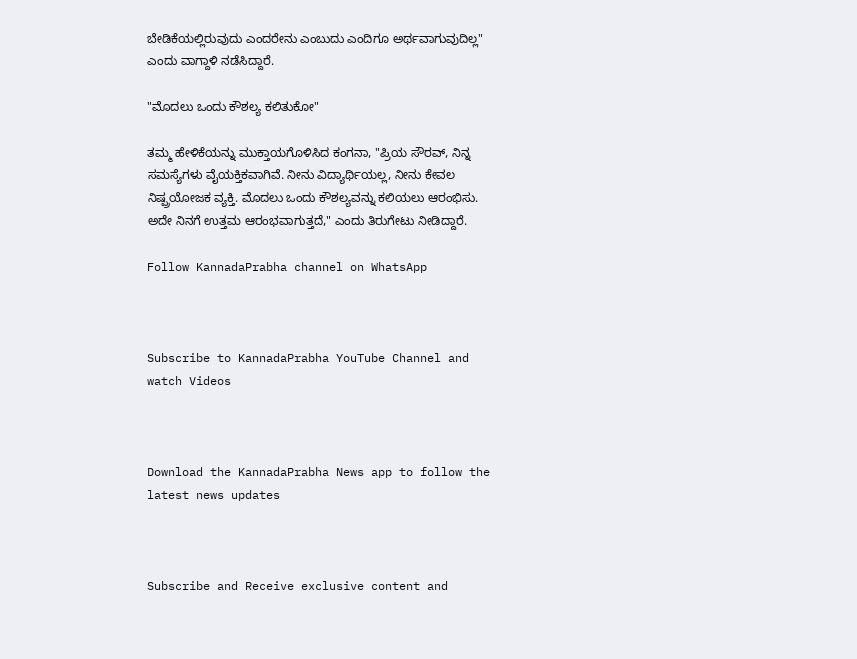ಬೇಡಿಕೆಯಲ್ಲಿರುವುದು ಎಂದರೇನು ಎಂಬುದು ಎಂದಿಗೂ ಅರ್ಥವಾಗುವುದಿಲ್ಲ" ಎಂದು ವಾಗ್ದಾಳಿ ನಡೆಸಿದ್ದಾರೆ.

"ಮೊದಲು ಒಂದು ಕೌಶಲ್ಯ ಕಲಿತುಕೋ"

ತಮ್ಮ ಹೇಳಿಕೆಯನ್ನು ಮುಕ್ತಾಯಗೊಳಿಸಿದ ಕಂಗನಾ, "ಪ್ರಿಯ ಸೌರವ್, ನಿನ್ನ ಸಮಸ್ಯೆಗಳು ವೈಯಕ್ತಿಕವಾಗಿವೆ. ನೀನು ವಿದ್ಯಾರ್ಥಿಯಲ್ಲ, ನೀನು ಕೇವಲ ನಿಷ್ಪ್ರಯೋಜಕ ವ್ಯಕ್ತಿ. ಮೊದಲು ಒಂದು ಕೌಶಲ್ಯವನ್ನು ಕಲಿಯಲು ಆರಂಭಿಸು. ಅದೇ ನಿನಗೆ ಉತ್ತಮ ಆರಂಭವಾಗುತ್ತದೆ," ಎಂದು ತಿರುಗೇಟು ನೀಡಿದ್ದಾರೆ.

Follow KannadaPrabha channel on WhatsApp



Subscribe to KannadaPrabha YouTube Channel and watch Videos



Download the KannadaPrabha News app to follow the latest news updates



Subscribe and Receive exclusive content and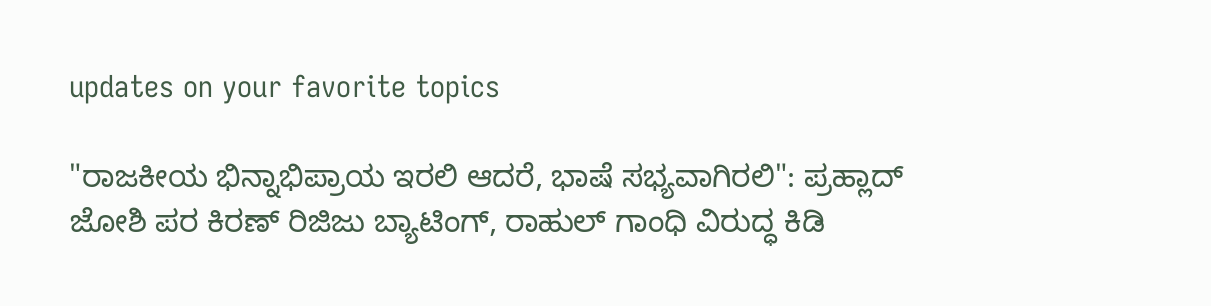updates on your favorite topics

"ರಾಜಕೀಯ ಭಿನ್ನಾಭಿಪ್ರಾಯ ಇರಲಿ ಆದರೆ, ಭಾಷೆ ಸಭ್ಯವಾಗಿರಲಿ": ಪ್ರಹ್ಲಾದ್ ಜೋಶಿ ಪರ ಕಿರಣ್ ರಿಜಿಜು ಬ್ಯಾಟಿಂಗ್, ರಾಹುಲ್ ಗಾಂಧಿ ವಿರುದ್ಧ ಕಿಡಿ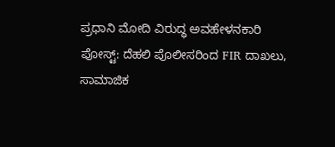ಪ್ರಧಾನಿ ಮೋದಿ ವಿರುದ್ಧ ಅವಹೇಳನಕಾರಿ ಪೋಸ್ಟ್: ದೆಹಲಿ ಪೊಲೀಸರಿಂದ FIR ದಾಖಲು, ಸಾಮಾಜಿಕ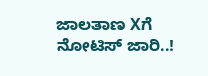ಜಾಲತಾಣ Xಗೆ ನೋಟಿಸ್ ಜಾರಿ..!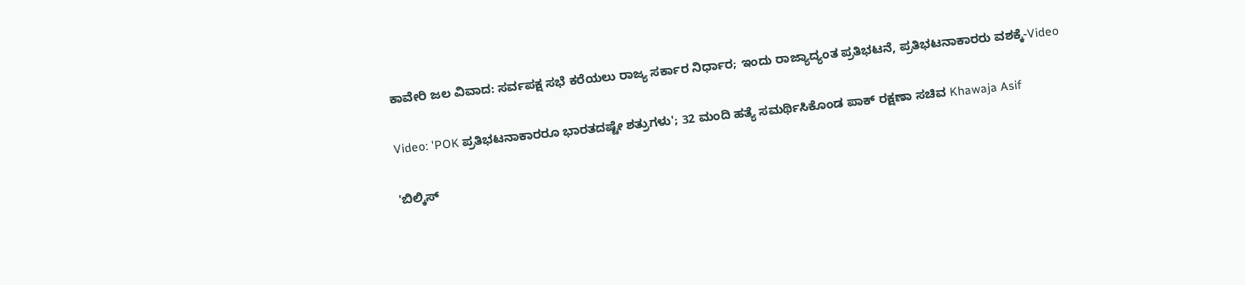ಕಾವೇರಿ ಜಲ ವಿವಾದ: ಸರ್ವಪಕ್ಷ ಸಭೆ ಕರೆಯಲು ರಾಜ್ಯ ಸರ್ಕಾರ ನಿರ್ಧಾರ; ಇಂದು ರಾಜ್ಯಾದ್ಯಂತ ಪ್ರತಿಭಟನೆ, ಪ್ರತಿಭಟನಾಕಾರರು ವಶಕ್ಕೆ-Video

Video: 'POK ಪ್ರತಿಭಟನಾಕಾರರೂ ಭಾರತದಷ್ಟೇ ಶತ್ರುಗಳು'; 32 ಮಂದಿ ಹತ್ಯೆ ಸಮರ್ಥಿಸಿಕೊಂಡ ಪಾಕ್ ರಕ್ಷಣಾ ಸಚಿವ Khawaja Asif

'ಬಿಲ್ಕಿಸ್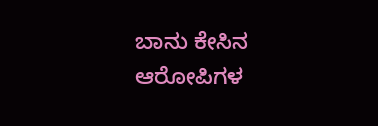ಬಾನು ಕೇಸಿನ ಆರೋಪಿಗಳ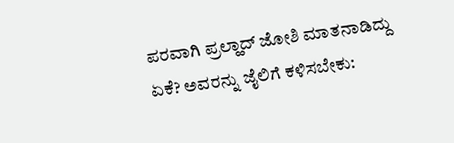ಪರವಾಗಿ ಪ್ರಲ್ಹಾದ್ ಜೋಶಿ ಮಾತನಾಡಿದ್ದು ಏಕೆ? ಅವರನ್ನು ಜೈಲಿಗೆ ಕಳಿಸಬೇಕು: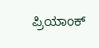ಪ್ರಿಯಾಂಕ್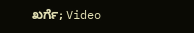ಖರ್ಗೆ; Video